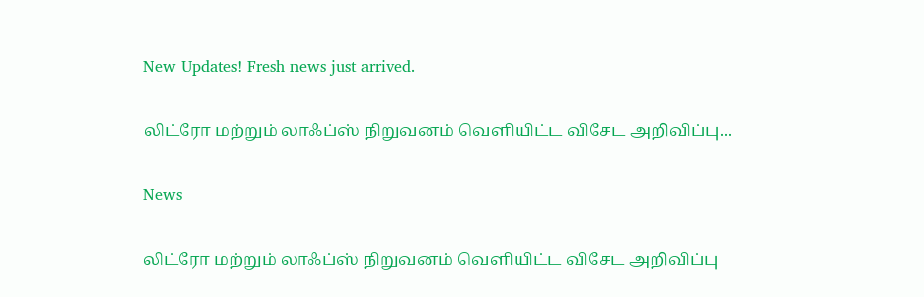New Updates! Fresh news just arrived.

லிட்ரோ மற்றும் லாஃப்ஸ் நிறுவனம் வெளியிட்ட விசேட அறிவிப்பு...

News

லிட்ரோ மற்றும் லாஃப்ஸ் நிறுவனம் வெளியிட்ட விசேட அறிவிப்பு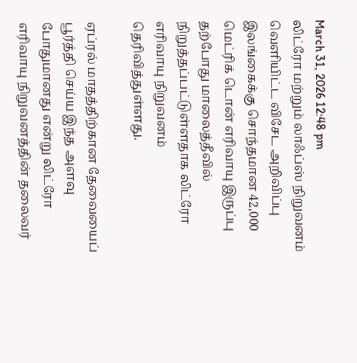March 31, 2026 12:48 pm
லிட்ரோ மற்றும் லாஃப்ஸ் நிறுவனம் வெளியிட்ட விசேட அறிவிப்பு
இலங்கைக்கு சொந்தமான 42,000 மெட்ரிக் டொன் எரிவாயு இருப்பு தற்போது மாலைத்தீவில் நிறுத்தப்பட்டுள்ளதாக லிட்ரோ எரிவாயு நிறுவனம் தெரிவித்துள்ளது.

ஏப்ரல் மாதத்திற்கான தேவையைப் பூர்த்தி செய்ய இந்த அளவு போதுமானது என்று லிட்ரோ எரிவாயு நிறுவனத்தின் தலைவர்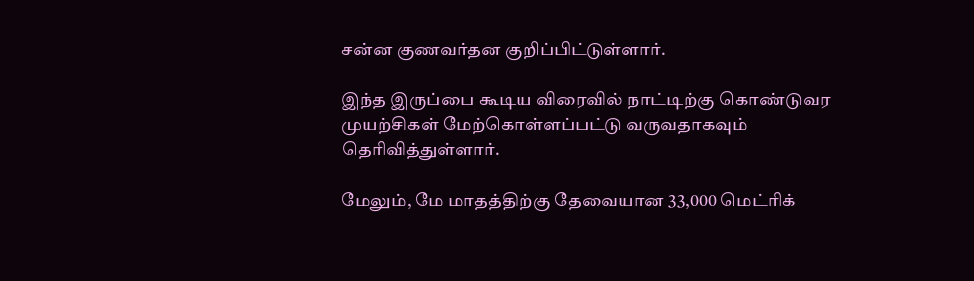சன்ன குணவர்தன குறிப்பிட்டுள்ளார்.

இந்த இருப்பை கூடிய விரைவில் நாட்டிற்கு கொண்டுவர முயற்சிகள் மேற்கொள்ளப்பட்டு வருவதாகவும் தெரிவித்துள்ளார்.

மேலும், மே மாதத்திற்கு தேவையான 33,000 மெட்ரிக்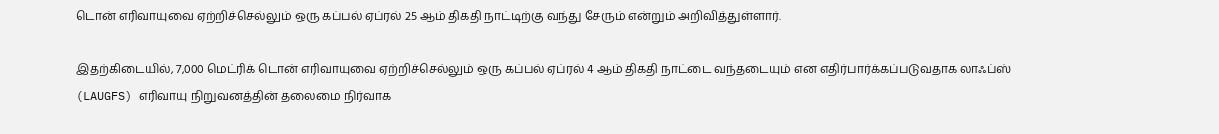டொன் எரிவாயுவை ஏற்றிச்செல்லும் ஒரு கப்பல் ஏப்ரல் 25 ஆம் திகதி நாட்டிற்கு வந்து சேரும் என்றும் அறிவித்துள்ளார்.

இதற்கிடையில், 7,000 மெட்ரிக் டொன் எரிவாயுவை ஏற்றிச்செல்லும் ஒரு கப்பல் ஏப்ரல் 4 ஆம் திகதி நாட்டை வந்தடையும் என எதிர்பார்க்கப்படுவதாக லாஃப்ஸ் (LAUGFS) எரிவாயு நிறுவனத்தின் தலைமை நிர்வாக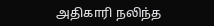அதிகாரி நலிந்த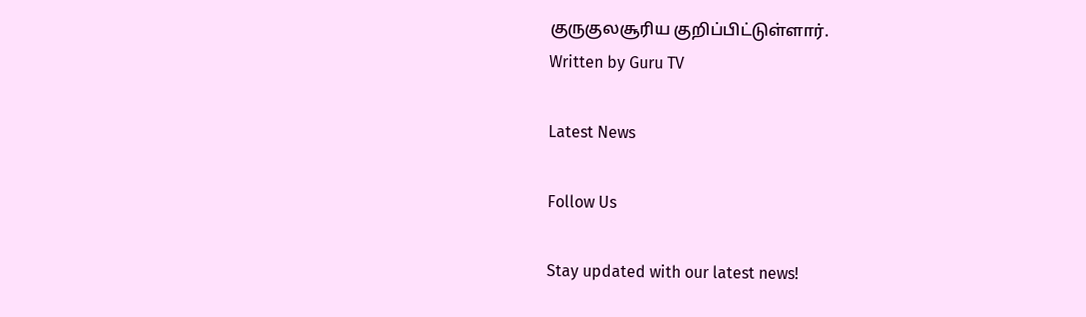குருகுலசூரிய குறிப்பிட்டுள்ளார்.
Written by Guru TV

Latest News

Follow Us

Stay updated with our latest news!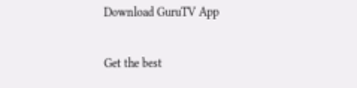Download GuruTV App

Get the best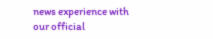news experience with our official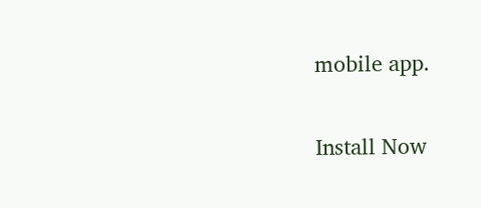mobile app.

Install Now